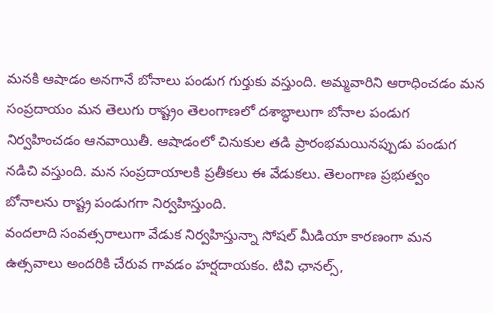మనకి ఆషాడం అనగానే బోనాలు పండుగ గుర్తుకు వస్తుంది. అమ్మవారిని ఆరాధించడం మన సంప్రదాయం మన తెలుగు రాష్ట్రం తెలంగాణలో దశాబ్ధాలుగా బోనాల పండుగ నిర్వహించడం ఆనవాయితీ. ఆషాడంలో చినుకుల తడి ప్రారంభమయినప్పుడు పండుగ నడిచి వస్తుంది. మన సంప్రదాయాలకి ప్రతీకలు ఈ వేడుకలు. తెలంగాణ ప్రభుత్వం బోనాలను రాష్ట్ర పండుగగా నిర్వహిస్తుంది.
వందలాది సంవత్సరాలుగా వేడుక నిర్వహిస్తున్నా సోషల్ మీడియా కారణంగా మన ఉత్సవాలు అందరికి చేరువ గావడం హర్షదాయకం. టివి ఛానల్స్,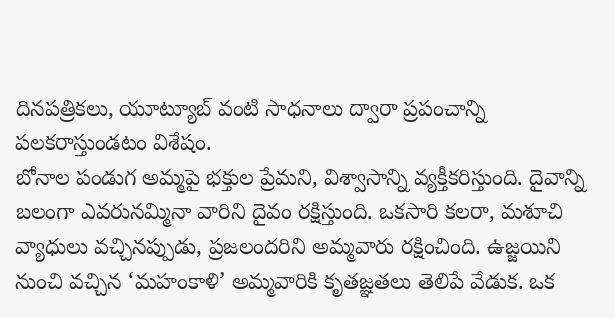దినపత్రికలు, యూట్యూబ్ వంటి సాధనాలు ద్వారా ప్రపంచాన్ని పలకరాస్తుండటం విశేషం.
బోనాల పండుగ అమ్మపై భక్తుల ప్రేమని, విశ్వాసాన్ని వ్యక్తీకరిస్తుంది. దైవాన్ని బలంగా ఎవరునమ్మినా వారిని దైవం రక్షిస్తుంది. ఒకసారి కలరా, మశూచి వ్యాధులు వచ్చినప్పుడు, ప్రజలందరిని అమ్మవారు రక్షించింది. ఉజ్జయిని నుంచి వచ్చిన ‘మహంకాళి’ అమ్మవారికి కృతజ్ఞతలు తెలిపే వేడుక. ఒక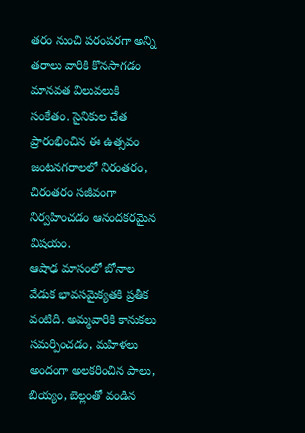తరం నుంచి పరంపరగా అన్ని తరాలు వారికి కొనసాగడం మానవత విలువలుకి సంకేతం. సైనికుల చేత ప్రారంభించిన ఈ ఉత్సవం జంటనగరాలలో నిరంతరం, చిరంతరం సజీవంగా నిర్వహించడం ఆనందకరమైన విషయం.
ఆషాఢ మాసంలో బోనాల వేడుక భావసమైక్యతకి ప్రతీక వంటిది. అమ్మవారికి కానుకలు సమర్పించడం, మహిళలు అందంగా అలకరించిన పాలు, బియ్యం, బెల్లంతో వండిన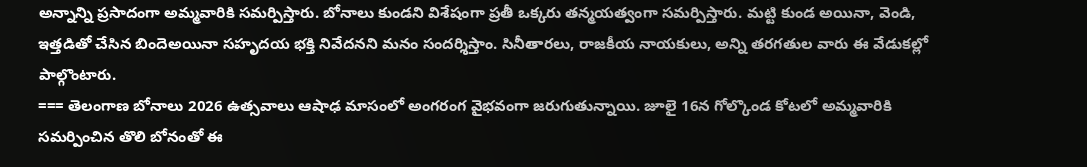అన్నాన్ని ప్రసాదంగా అమ్మవారికి సమర్పిస్తారు. బోనాలు కుండని విశేషంగా ప్రతీ ఒక్కరు తన్మయత్వంగా సమర్పిస్తారు. మట్టి కుండ అయినా, వెండి, ఇత్తడితో చేసిన బిందెఅయినా సహృదయ భక్తి నివేదనని మనం సందర్శిస్తాం. సినీతారలు, రాజకీయ నాయకులు, అన్ని తరగతుల వారు ఈ వేడుకల్లో పాల్గొంటారు.
=== తెలంగాణ బోనాలు 2026 ఉత్సవాలు ఆషాఢ మాసంలో అంగరంగ వైభవంగా జరుగుతున్నాయి. జూలై 16న గోల్కొండ కోటలో అమ్మవారికి సమర్పించిన తొలి బోనంతో ఈ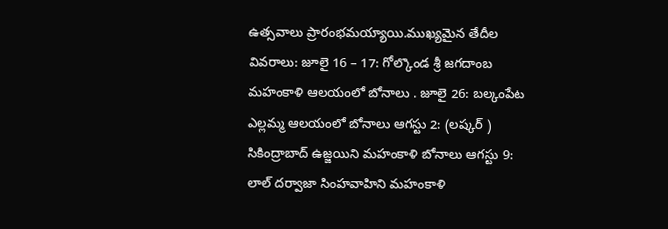ఉత్సవాలు ప్రారంభమయ్యాయి.ముఖ్యమైన తేదీల వివరాలు: జూలై 16 – 17: గోల్కొండ శ్రీ జగదాంబ మహంకాళి ఆలయంలో బోనాలు . జూలై 26: బల్కంపేట ఎల్లమ్మ ఆలయంలో బోనాలు ఆగస్టు 2: (లష్కర్ ) సికింద్రాబాద్ ఉజ్జయిని మహంకాళి బోనాలు ఆగస్టు 9: లాల్ దర్వాజా సింహవాహిని మహంకాళి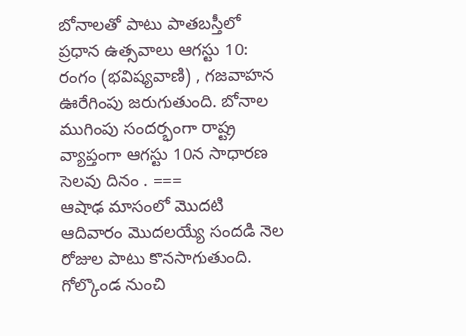బోనాలతో పాటు పాతబస్తీలో ప్రధాన ఉత్సవాలు ఆగస్టు 10: రంగం (భవిష్యవాణి) , గజవాహన ఊరేగింపు జరుగుతుంది. బోనాల ముగింపు సందర్భంగా రాష్ట్ర వ్యాప్తంగా ఆగస్టు 10న సాధారణ సెలవు దినం . ===
ఆషాఢ మాసంలో మొదటి ఆదివారం మొదలయ్యే సందడి నెల రోజుల పాటు కొనసాగుతుంది. గోల్కొండ నుంచి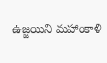ఉజ్జయిని మహాంకాళి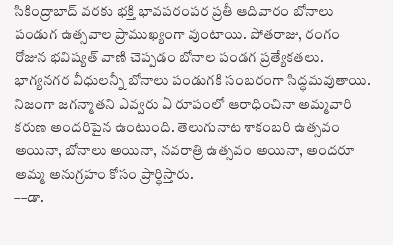సికింద్రాబాద్ వరకు భక్తి భావపరంపర ప్రతీ ఆదివారం బోనాలు పండుగ ఉత్సవాల ప్రాముఖ్యంగా వుంటాయి. పోతరాజు, రంగం రోజున భవిష్యత్ వాణి చెప్పడం బోనాల పండగ ప్రత్యేకతలు.
భాగ్యనగర వీధులన్నీ బోనాలు పండుగకి సంబరంగా సిద్ధమవుతాయి. నిజంగా జగన్మాతని ఎవ్వరు ఏ రూపంలో ఆరాధించినా అమ్మవారి కరుణ అందరిపైన ఉంటుంది. తెలుగునాట శాకంబరి ఉత్సవం అయినా, బోనాలు అయినా, నవరాత్రి ఉత్సవం అయినా, అందరూ అమ్మ అనుగ్రహం కోసం ప్రార్ధిస్తారు.
––డా.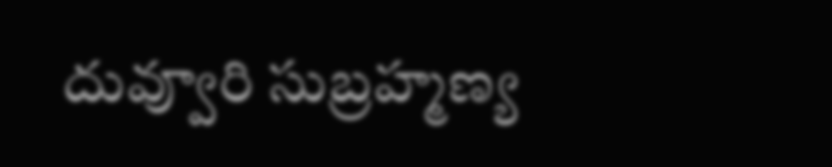దువ్వూరి సుబ్రహ్మణ్య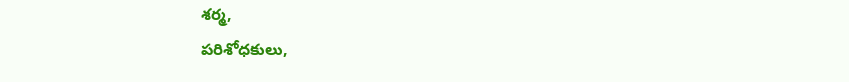శర్మ,
పరిశోధకులు,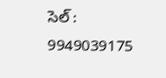సెల్ : 9949039175